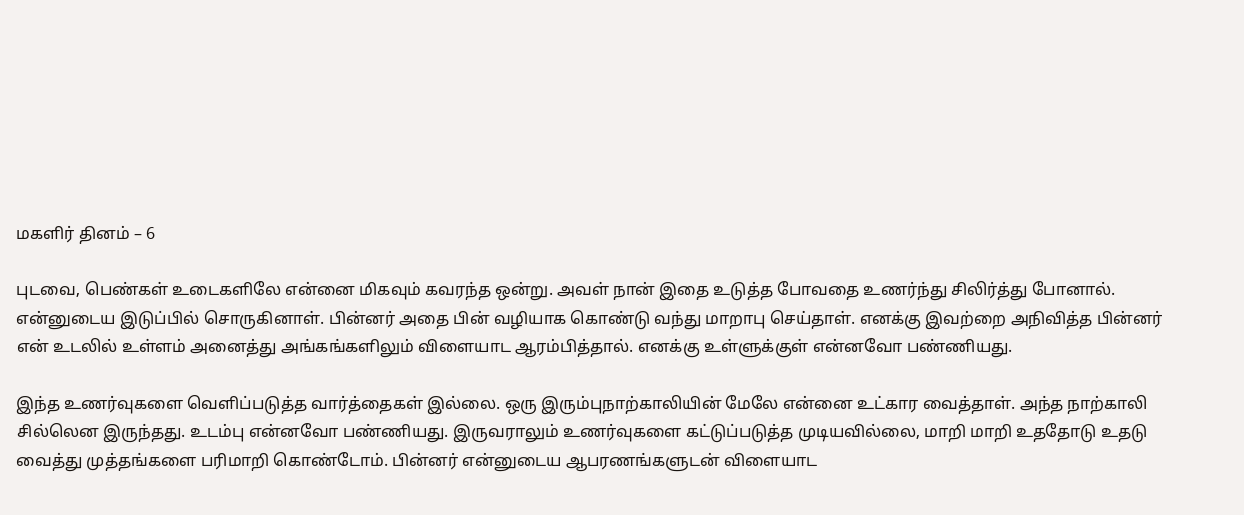மகளிர் தினம் – 6

புடவை, பெண்கள் உடைகளிலே என்னை மிகவும் கவரந்த ஒன்று. அவள் நான் இதை உடுத்த போவதை உணர்ந்து சிலிர்த்து போனால். என்னுடைய இடுப்பில் சொருகினாள். பின்னர் அதை பின் வழியாக கொண்டு வந்து மாறாபு செய்தாள். எனக்கு இவற்றை அநிவித்த பின்னர் என் உடலில் உள்ளம் அனைத்து அங்கங்களிலும் விளையாட ஆரம்பித்தால். எனக்கு உள்ளுக்குள் என்னவோ பண்ணியது.

இந்த உணர்வுகளை வெளிப்படுத்த வார்த்தைகள் இல்லை. ஒரு இரும்புநாற்காலியின் மேலே என்னை உட்கார வைத்தாள். அந்த நாற்காலி சில்லென இருந்தது. உடம்பு என்னவோ பண்ணியது. இருவராலும் உணர்வுகளை கட்டுப்படுத்த முடியவில்லை, மாறி மாறி உததோடு உதடு வைத்து முத்தங்களை பரிமாறி கொண்டோம். பின்னர் என்னுடைய ஆபரணங்களுடன் விளையாட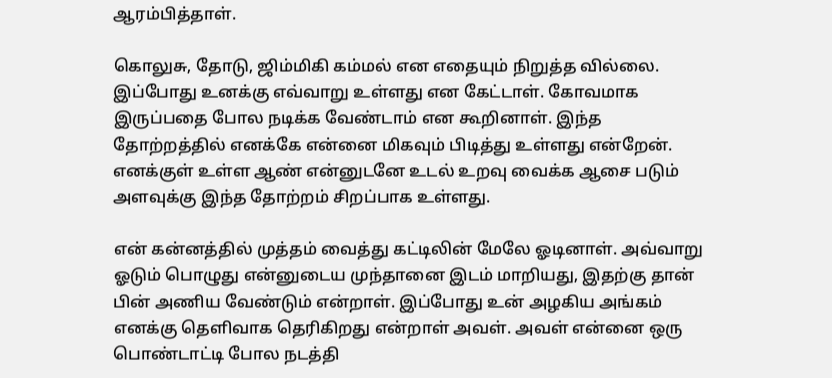ஆரம்பித்தாள்.

கொலுசு, தோடு, ஜிம்மிகி கம்மல் என எதையும் நிறுத்த வில்லை. இப்போது உனக்கு எவ்வாறு உள்ளது என கேட்டாள். கோவமாக இருப்பதை போல நடிக்க வேண்டாம் என கூறினாள். இந்த தோற்றத்தில் எனக்கே என்னை மிகவும் பிடித்து உள்ளது என்றேன். எனக்குள் உள்ள ஆண் என்னுடனே உடல் உறவு வைக்க ஆசை படும் அளவுக்கு இந்த தோற்றம் சிறப்பாக உள்ளது.

என் கன்னத்தில் முத்தம் வைத்து கட்டிலின் மேலே ஓடினாள். அவ்வாறு ஓடும் பொழுது என்னுடைய முந்தானை இடம் மாறியது, இதற்கு தான் பின் அணிய வேண்டும் என்றாள். இப்போது உன் அழகிய அங்கம் எனக்கு தெளிவாக தெரிகிறது என்றாள் அவள். அவள் என்னை ஒரு பொண்டாட்டி போல நடத்தி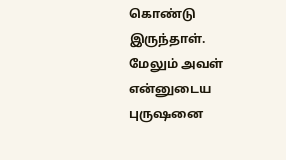கொண்டு இருந்தாள். மேலும் அவள் என்னுடைய புருஷனை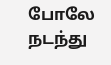போலே நடந்து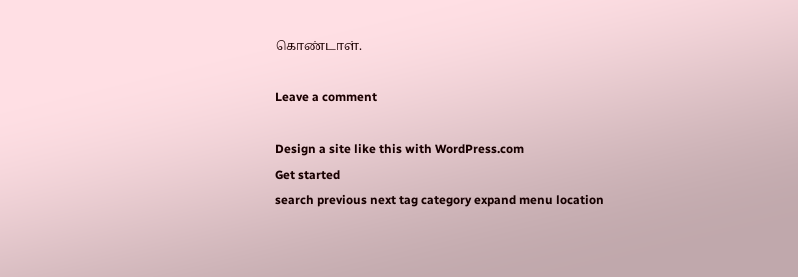கொண்டாள்.

Leave a comment

Design a site like this with WordPress.com
Get started
search previous next tag category expand menu location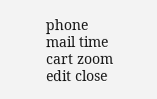phone mail time cart zoom edit close